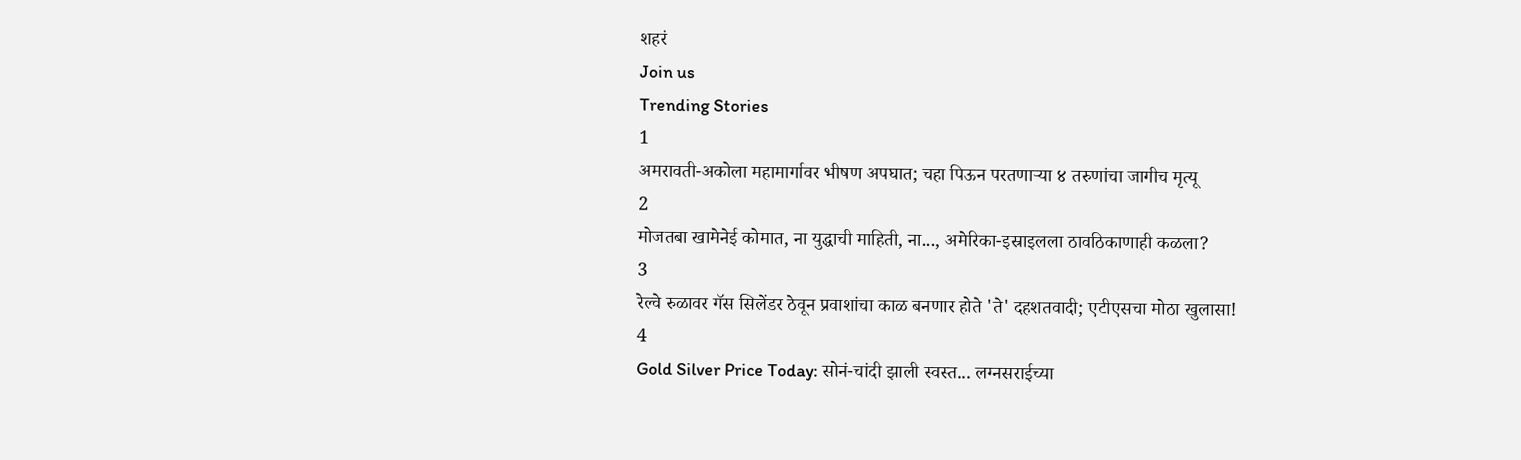शहरं
Join us
Trending Stories
1
अमरावती-अकोला महामार्गावर भीषण अपघात; चहा पिऊन परतणाऱ्या ४ तरुणांचा जागीच मृत्यू
2
मोजतबा खामेनेई कोमात, ना युद्धाची माहिती, ना..., अमेरिका-इस्राइलला ठावठिकाणाही कळला?
3
रेल्वे रुळावर गॅस सिलेंडर ठेवून प्रवाशांचा काळ बनणार होते 'ते' दहशतवादी; एटीएसचा मोठा खुलासा!
4
Gold Silver Price Today: सोनं-चांदी झाली स्वस्त... लग्नसराईच्या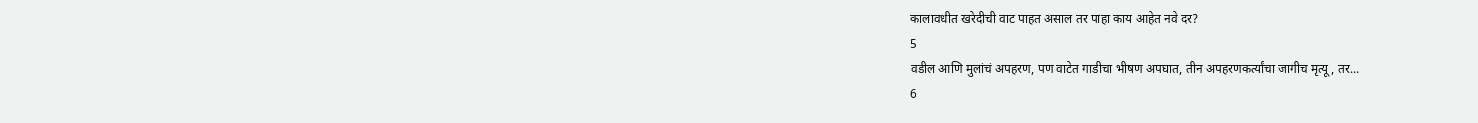कालावधीत खरेदीची वाट पाहत असाल तर पाहा काय आहेत नवे दर?
5
वडील आणि मुलांचं अपहरण, पण वाटेत गाडीचा भीषण अपघात, तीन अपहरणकर्त्यांचा जागीच मृत्यू, तर...
6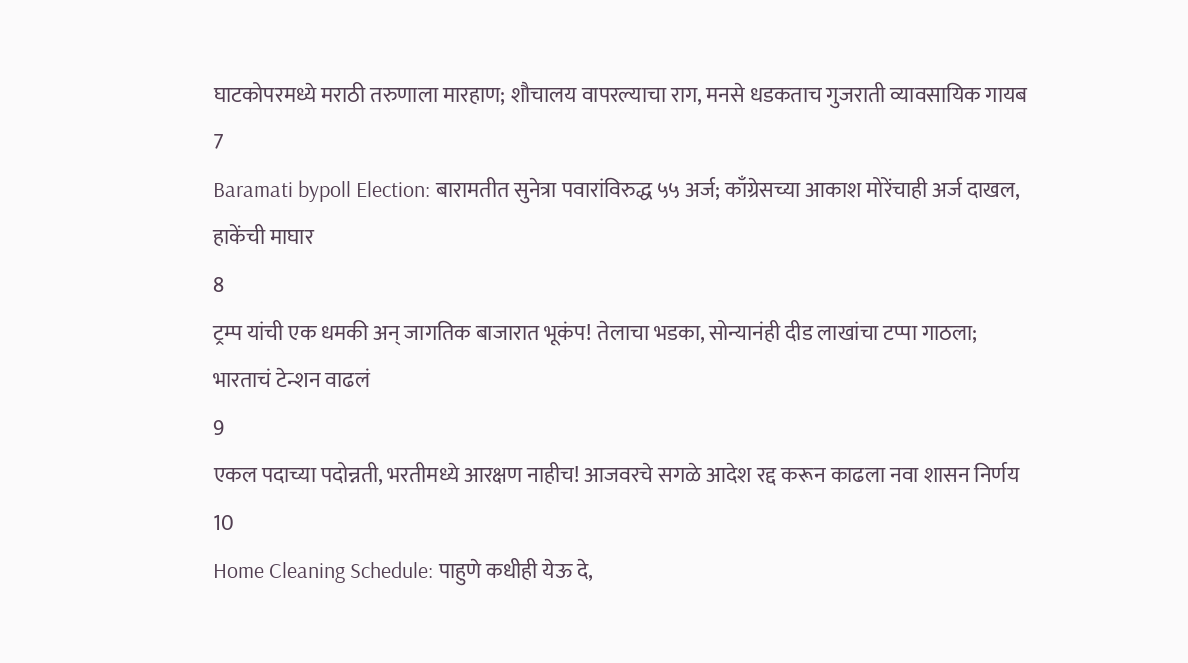घाटकोपरमध्ये मराठी तरुणाला मारहाण; शौचालय वापरल्याचा राग, मनसे धडकताच गुजराती व्यावसायिक गायब
7
Baramati bypoll Election: बारामतीत सुनेत्रा पवारांविरुद्ध ५५ अर्ज; काँग्रेसच्या आकाश मोरेंचाही अर्ज दाखल, हाकेंची माघार
8
ट्रम्प यांची एक धमकी अन् जागतिक बाजारात भूकंप! तेलाचा भडका, सोन्यानंही दीड लाखांचा टप्पा गाठला; भारताचं टेन्शन वाढलं
9
एकल पदाच्या पदोन्नती, भरतीमध्ये आरक्षण नाहीच! आजवरचे सगळे आदेश रद्द करून काढला नवा शासन निर्णय
10
Home Cleaning Schedule: पाहुणे कधीही येऊ दे,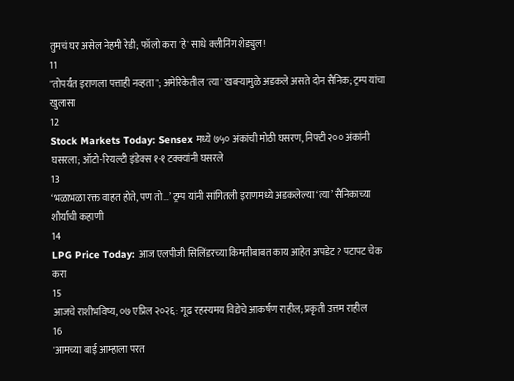तुमचं घर असेल नेहमी रेडी; फॉलो करा 'हे' साधे क्लीनिंग शेड्युल!
11
"तोपर्यंत इराणला पत्ताही नव्हता"; अमेरिकेतील 'त्या' खबऱ्यामुळे अडकले असते दोन सैनिक; ट्रम्प यांचा खुलासा
12
Stock Markets Today: Sensex मध्ये ७५० अंकांची मोठी घसरण, निफ्टी २०० अंकांनी घसरला; ऑटो-रियल्टी इंडेक्स १-१ टक्क्यांनी घसरले
13
‘भळाभळा रक्त वाहत होते, पण तो…’ ट्रम्प यांनी सांगितली इराणमध्ये अडकलेल्या ‘त्या’ सैनिकाच्या शौर्याची कहाणी
14
LPG Price Today: आज एलपीजी सिलिंडरच्या किमतीबाबत काय आहेत अपडेट? पटापट चेक करा
15
आजचे राशीभविष्य, ०७ एप्रिल २०२६: गूढ रहस्यमय विद्येचे आकर्षण राहील; प्रकृती उत्तम राहील
16
'आमच्या बाई आम्हाला परत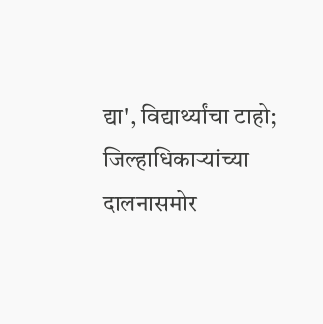द्या', विद्यार्थ्यांचा टाहो; जिल्हाधिकाऱ्यांच्या दालनासमोर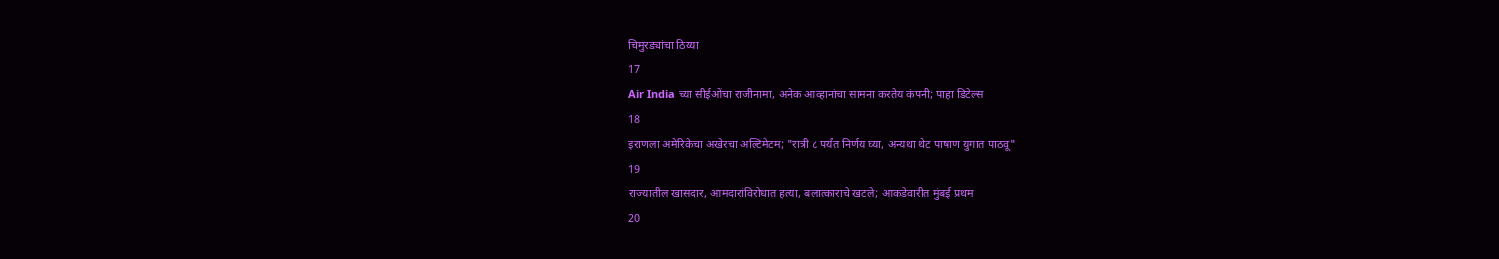चिमुरड्यांचा ठिय्या
17
Air India च्या सीईओंचा राजीनामा, अनेक आव्हानांचा सामना करतेय कंपनी; पाहा डिटेल्स
18
इराणला अमेरिकेचा अखेरचा अल्टिमेटम; "रात्री ८ पर्यंत निर्णय घ्या, अन्यथा थेट पाषाण युगात पाठवू"
19
राज्यातील खासदार, आमदारांविरोधात हत्या, बलात्काराचे खटले; आकडेवारीत मुंबई प्रथम
20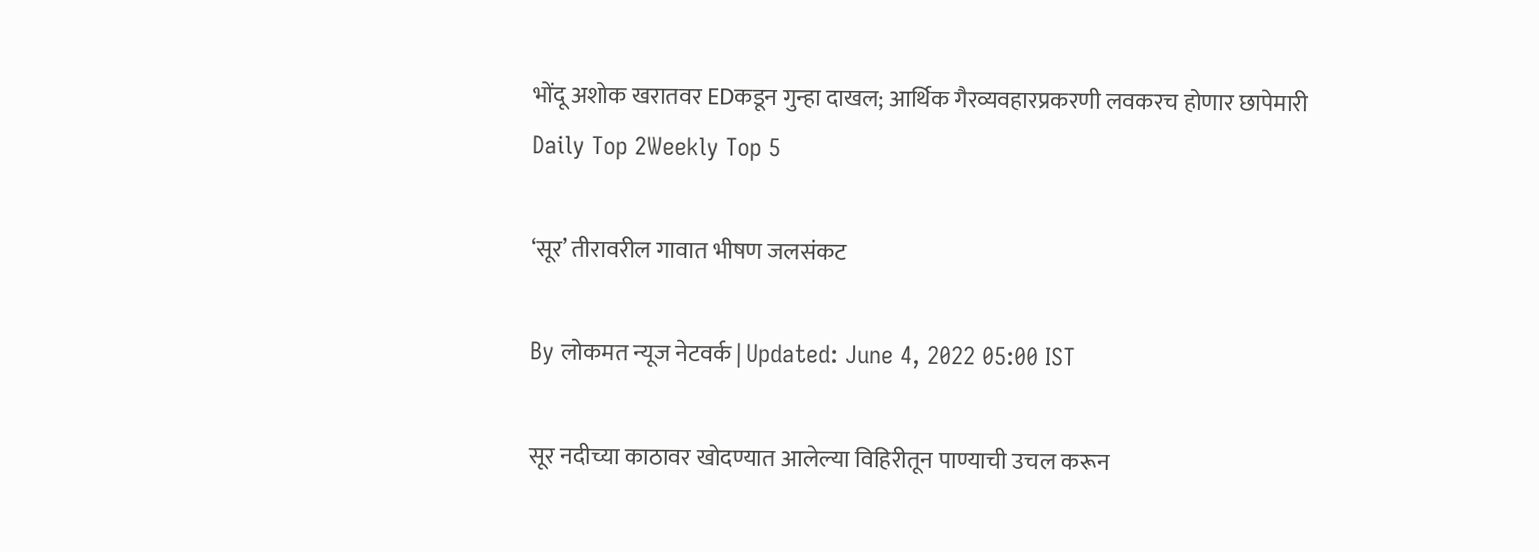भोंदू अशोक खरातवर EDकडून गुन्हा दाखल; आर्थिक गैरव्यवहारप्रकरणी लवकरच होणार छापेमारी
Daily Top 2Weekly Top 5

‘सूर’ तीरावरील गावात भीषण जलसंकट

By लोकमत न्यूज नेटवर्क | Updated: June 4, 2022 05:00 IST

सूर नदीच्या काठावर खोदण्यात आलेल्या विहिरीतून पाण्याची उचल करून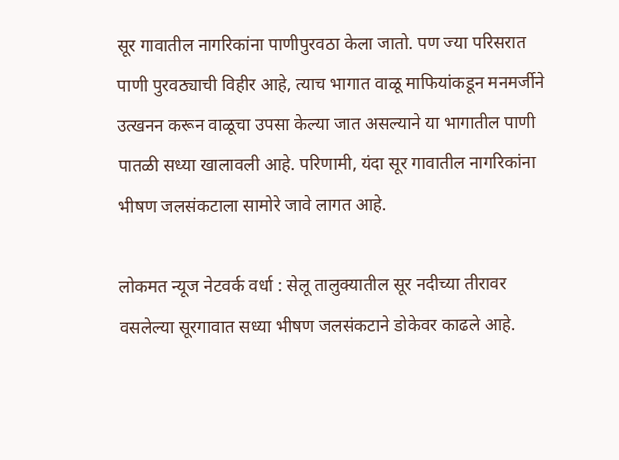सूर गावातील नागरिकांना पाणीपुरवठा केला जातो. पण ज्या परिसरात पाणी पुरवठ्याची विहीर आहे, त्याच भागात वाळू माफियांकडून मनमर्जीने उत्खनन करून वाळूचा उपसा केल्या जात असल्याने या भागातील पाणी पातळी सध्या खालावली आहे. परिणामी, यंदा सूर गावातील नागरिकांना भीषण जलसंकटाला सामोरे जावे लागत आहे.

लोकमत न्यूज नेटवर्क वर्धा : सेलू तालुक्यातील सूर नदीच्या तीरावर वसलेल्या सूरगावात सध्या भीषण जलसंकटाने डोकेवर काढले आहे.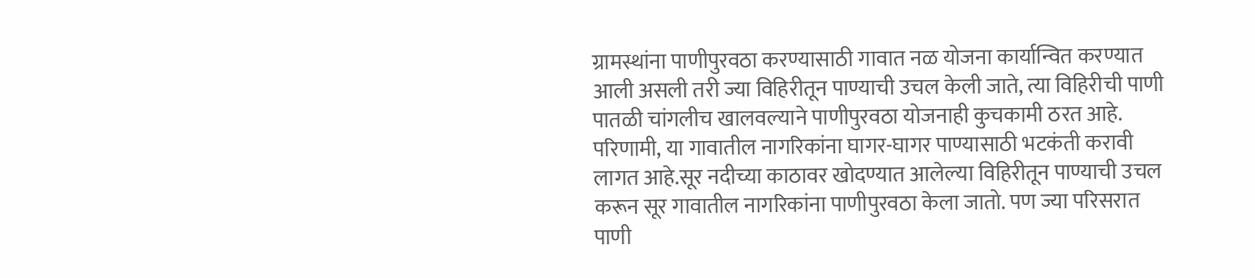ग्रामस्थांना पाणीपुरवठा करण्यासाठी गावात नळ योजना कार्यान्वित करण्यात आली असली तरी ज्या विहिरीतून पाण्याची उचल केली जाते, त्या विहिरीची पाणी पातळी चांगलीच खालवल्याने पाणीपुरवठा योजनाही कुचकामी ठरत आहे. परिणामी, या गावातील नागरिकांना घागर-घागर पाण्यासाठी भटकंती करावी लागत आहे.सूर नदीच्या काठावर खोदण्यात आलेल्या विहिरीतून पाण्याची उचल करून सूर गावातील नागरिकांना पाणीपुरवठा केला जातो. पण ज्या परिसरात पाणी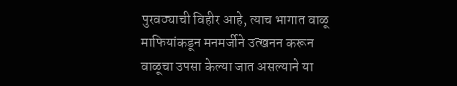पुरवठ्याची विहीर आहे, त्याच भागात वाळू माफियांकडून मनमर्जीने उत्खनन करून वाळूचा उपसा केल्या जात असल्याने या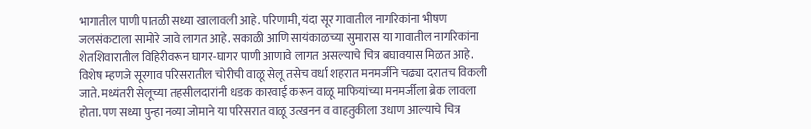भागातील पाणी पातळी सध्या खालावली आहे. परिणामी, यंदा सूर गावातील नागरिकांना भीषण जलसंकटाला सामोरे जावे लागत आहे. सकाळी आणि सायंकाळच्या सुमारास या गावातील नागरिकांना शेतशिवारातील विहिरीवरून घागर-घागर पाणी आणावे लागत असल्याचे चित्र बघावयास मिळत आहे. विशेष म्हणजे सूरगाव परिसरातील चोरीची वाळू सेलू तसेच वर्धा शहरात मनमर्जीने चढ्या दरातच विकली जाते. मध्यंतरी सेलूच्या तहसीलदारांनी धडक कारवाई करून वाळू माफियांच्या मनमर्जीला ब्रेक लावला होता. पण सध्या पुन्हा नव्या जोमाने या परिसरात वाळू उत्खनन व वाहतुकीला उधाण आल्याचे चित्र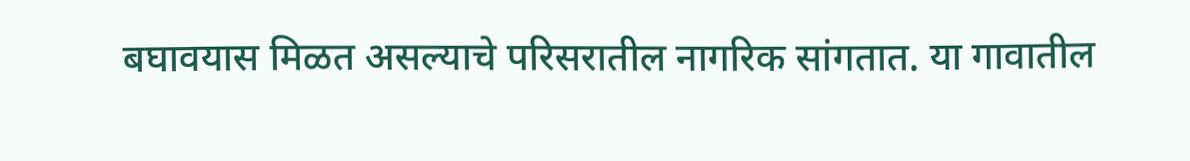बघावयास मिळत असल्याचे परिसरातील नागरिक सांगतात. या गावातील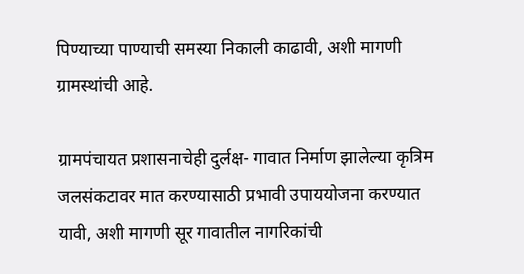पिण्याच्या पाण्याची समस्या निकाली काढावी, अशी मागणी ग्रामस्थांची आहे.

ग्रामपंचायत प्रशासनाचेही दुर्लक्ष- गावात निर्माण झालेल्या कृत्रिम जलसंकटावर मात करण्यासाठी प्रभावी उपाययोजना करण्यात यावी, अशी मागणी सूर गावातील नागरिकांची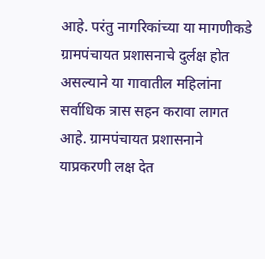आहे. परंतु नागरिकांच्या या मागणीकडे ग्रामपंचायत प्रशासनाचे दुर्लक्ष होत असल्याने या गावातील महिलांना सर्वाधिक त्रास सहन करावा लागत आहे. ग्रामपंचायत प्रशासनाने याप्रकरणी लक्ष देत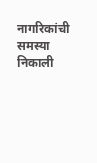नागरिकांची समस्या निकाली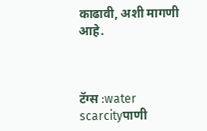काढावी, अशी मागणी आहे.



टॅग्स :water scarcityपाणी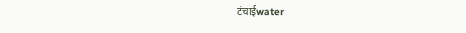टंचाईwater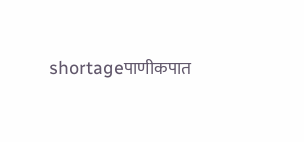shortageपाणीकपात